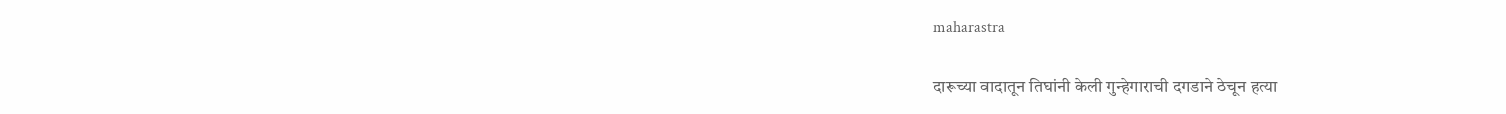maharastra

दारूच्या वादातून तिघांनी केली गुन्हेगाराची दगडाने ठेचून हत्या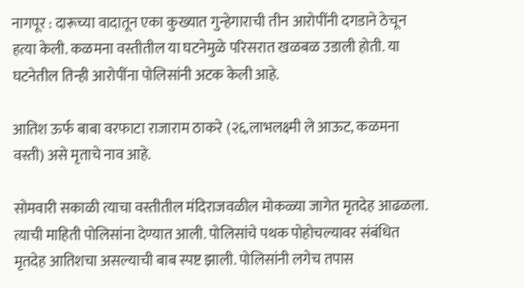नागपूर : दारूच्या वादातून एका कुख्यात गुन्हेगाराची तीन आरोपींनी दगडाने ठेचून हत्या केली. कळमना वस्तीतील या घटनेमुळे परिसरात खळबळ उडाली होती. या घटनेतील तिन्ही आरोपींना पोलिसांनी अटक केली आहे.

आतिश ऊर्फ बाबा वरफाटा राजाराम ठाकरे (२६,लाभलक्ष्मी ले आऊट, कळमना वस्ती) असे मृताचे नाव आहे.

सोमवारी सकाळी त्याचा वस्तीतील मंदिराजवळील मोकळ्या जागेत मृतदेह आढळला. त्याची माहिती पोलिसांना देण्यात आली. पोलिसांचे पथक पोहोचल्यावर संबंधित मृतदेह आतिशचा असल्याची बाब स्पष्ट झाली. पोलिसांनी लगेच तपास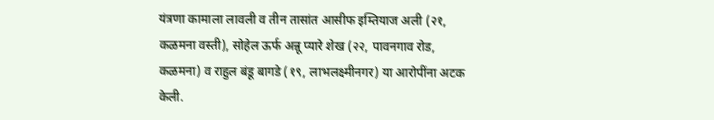यंत्रणा कामाला लावली व तीन तासांत आसीफ इम्तियाज अली (२१, कळमना वस्ती), सोहेल ऊर्फ अन्नू प्यारे शेख (२२, पावनगाव रोड, कळमना) व राहुल बंडू बागडे (१९, लाभलक्ष्मीनगर) या आरोपींना अटक केली.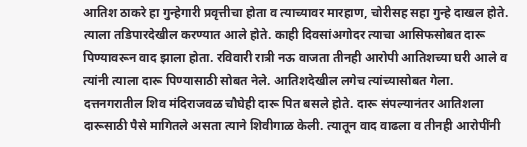आतिश ठाकरे हा गुन्हेगारी प्रवृत्तीचा होता व त्याच्यावर मारहाण, चोरीसह सहा गुन्हे दाखल होते. त्याला तडिपारदेखील करण्यात आले होते. काही दिवसांअगोदर त्याचा आसिफसोबत दारू पिण्यावरून वाद झाला होता. रविवारी रात्री नऊ वाजता तीनही आरोपी आतिशच्या घरी आले व त्यांनी त्याला दारू पिण्यासाठी सोबत नेले. आतिशदेखील लगेच त्यांच्यासोबत गेला. दत्तनगरातील शिव मंदिराजवळ चौघेही दारू पित बसले होते. दारू संपल्यानंतर आतिशला दारूसाठी पैसे मागितले असता त्याने शिवीगाळ केली. त्यातून वाद वाढला व तीनही आरोपींनी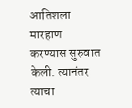आतिशला मारहाण करण्यास सुरुवात केली. त्यानंतर त्याचा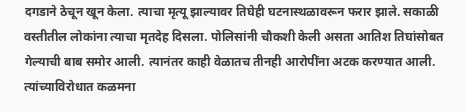दगडाने ठेचून खून केला. त्याचा मृत्यू झाल्यावर तिघेही घटनास्थळावरून फरार झाले. सकाळी वस्तीतील लोकांना त्याचा मृतदेह दिसला. पोलिसांनी चौकशी केली असता आतिश तिघांसोबत गेल्याची बाब समोर आली. त्यानंतर काही वेळातच तीनही आरोपींना अटक करण्यात आली. त्यांच्याविरोधात कळमना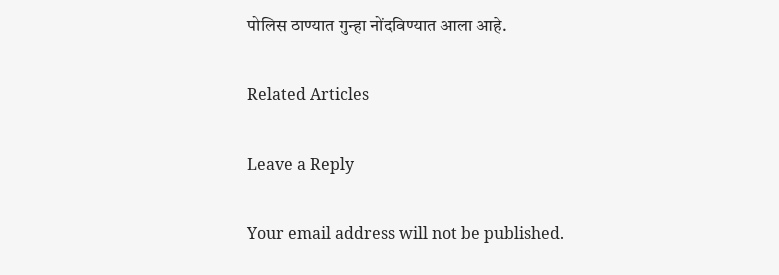पोलिस ठाण्यात गुन्हा नोंदविण्यात आला आहे.

Related Articles

Leave a Reply

Your email address will not be published.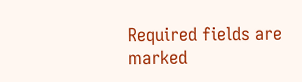Required fields are marked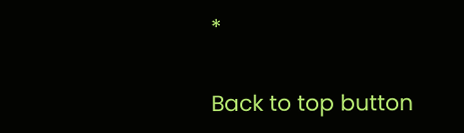*

Back to top button